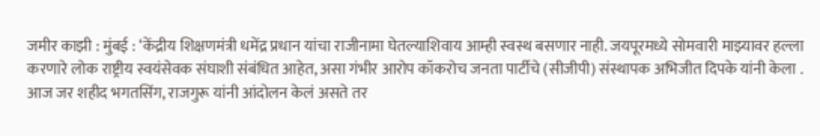जमीर काझी : मुंबई : ‘केंद्रीय शिक्षणमंत्री धमेंद्र प्रधान यांचा राजीनामा घेतल्याशिवाय आम्ही स्वस्थ बसणार नाही. जयपूरमध्ये सोमवारी माझ्यावर हल्ला करणारे लोक राष्ट्रीय स्वयंसेवक संघाशी संबंधित आहेत, असा गंभीर आरोप कॉकरोच जनता पार्टीचे (सीजीपी) संस्थापक अभिजीत दिपके यांनी केला . आज जर शहीद भगतसिंग, राजगुरू यांनी आंदोलन केलं असते तर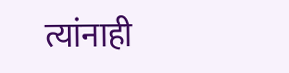त्यांनाही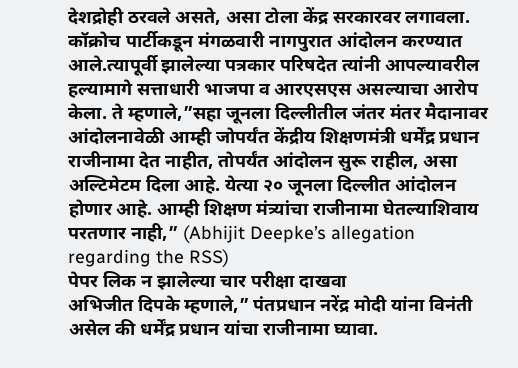देशद्रोही ठरवले असते, असा टोला केंद्र सरकारवर लगावला.
कॉक्रोच पार्टीकडून मंगळवारी नागपुरात आंदोलन करण्यात आले.त्यापूर्वी झालेल्या पत्रकार परिषदेत त्यांनी आपल्यावरील हल्यामागे सत्ताधारी भाजपा व आरएसएस असल्याचा आरोप केला. ते म्हणाले,”सहा जूनला दिल्लीतील जंतर मंतर मैदानावर आंदोलनावेळी आम्ही जोपर्यंत केंद्रीय शिक्षणमंत्री धर्मेंद्र प्रधान राजीनामा देत नाहीत, तोपर्यंत आंदोलन सुरू राहील, असा अल्टिमेटम दिला आहे. येत्या २० जूनला दिल्लीत आंदोलन होणार आहे. आम्ही शिक्षण मंत्र्यांचा राजीनामा घेतल्याशिवाय परतणार नाही,” (Abhijit Deepke’s allegation regarding the RSS)
पेपर लिक न झालेल्या चार परीक्षा दाखवा
अभिजीत दिपके म्हणाले,” पंतप्रधान नरेंद्र मोदी यांना विनंती असेल की धर्मेंद्र प्रधान यांचा राजीनामा घ्यावा.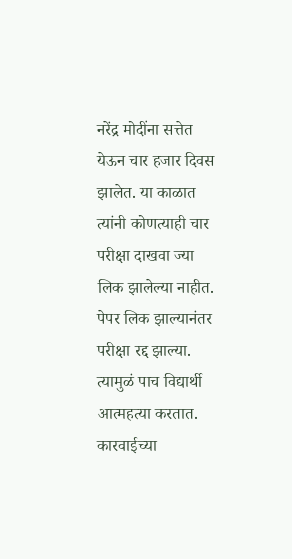नरेंद्र मोदींना सत्तेत येऊन चार हजार दिवस झालेत. या काळात त्यांनी कोणत्याही चार परीक्षा दाखवा ज्या लिक झालेल्या नाहीत. पेपर लिक झाल्यानंतर परीक्षा रद्द झाल्या. त्यामुळं पाच विद्यार्थी आत्महत्या करतात. कारवाईच्या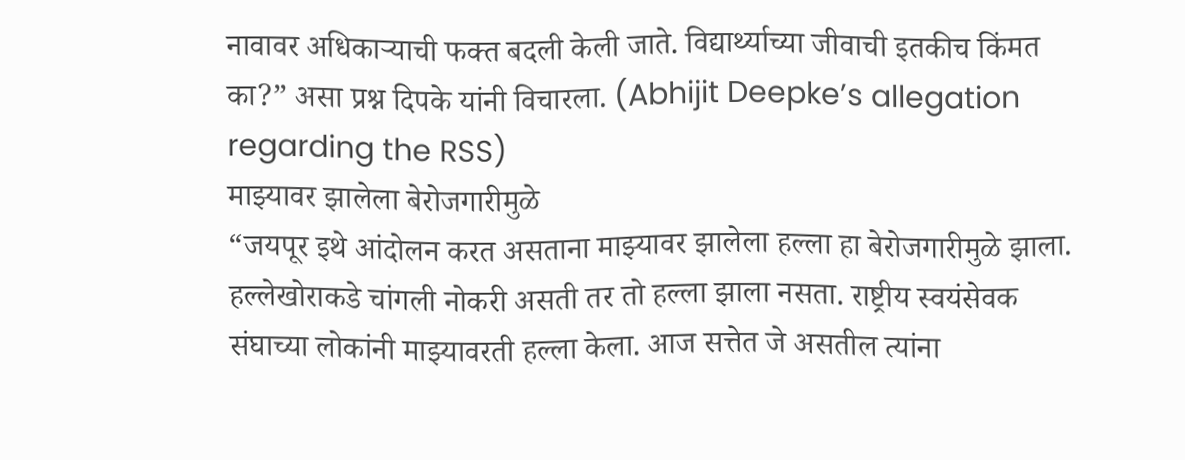नावावर अधिकाऱ्याची फक्त बदली केली जाते. विद्यार्थ्याच्या जीवाची इतकीच किंमत का?” असा प्रश्न दिपके यांनी विचारला. (Abhijit Deepke’s allegation regarding the RSS)
माझ्यावर झालेला बेरोजगारीमुळे
“जयपूर इथे आंदोलन करत असताना माझ्यावर झालेला हल्ला हा बेरोजगारीमुळे झाला. हल्लेखोराकडे चांगली नोकरी असती तर तो हल्ला झाला नसता. राष्ट्रीय स्वयंसेवक संघाच्या लोकांनी माझ्यावरती हल्ला केला. आज सत्तेत जे असतील त्यांना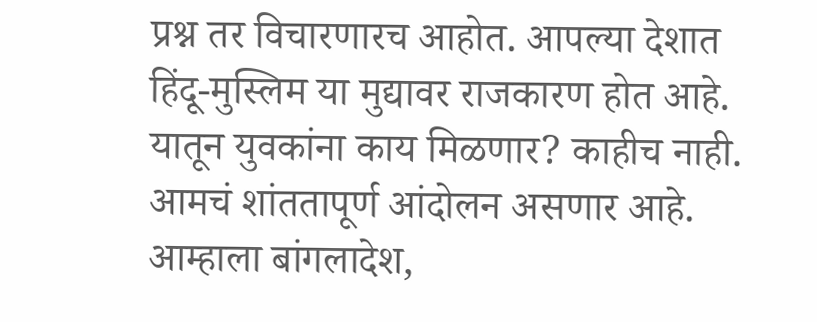प्रश्न तर विचारणारच आहोत. आपल्या देशात हिंदू-मुस्लिम या मुद्यावर राजकारण होत आहे. यातून युवकांना काय मिळणार? काहीच नाही. आमचं शांततापूर्ण आंदोलन असणार आहे. आम्हाला बांगलादेश,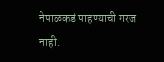नेपाळकडं पाहण्याची गरज नाही.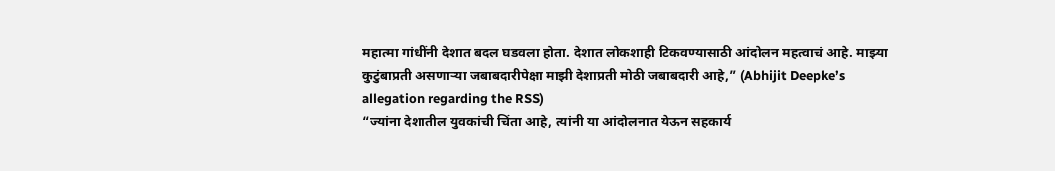महात्मा गांधींनी देशात बदल घडवला होता. देशात लोकशाही टिकवण्यासाठी आंदोलन महत्वाचं आहे. माझ्या कुटुंबाप्रती असणाऱ्या जबाबदारीपेक्षा माझी देशाप्रती मोठी जबाबदारी आहे,” (Abhijit Deepke’s allegation regarding the RSS)
“ज्यांना देशातील युवकांची चिंता आहे, त्यांनी या आंदोलनात येऊन सहकार्य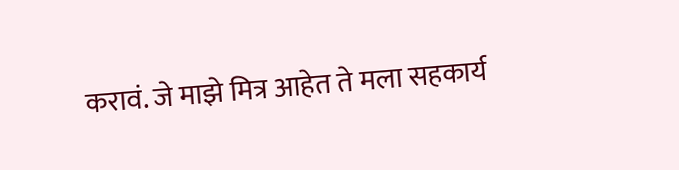करावं. जे माझे मित्र आहेत ते मला सहकार्य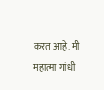करत आहे. मी महात्मा गांधी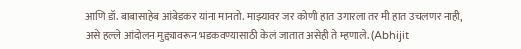आणि डॉ. बाबासाहेब आंबेडकर यांना मानतो. माझ्यावर जर कोणी हात उगारला तर मी हात उचलणर नाही, असे हल्ले आंदोलन मुद्द्यावरून भडकवण्यासाठी केलं जातात असेही ते म्हणाले. (Abhijit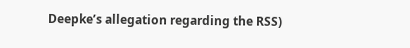Deepke’s allegation regarding the RSS)